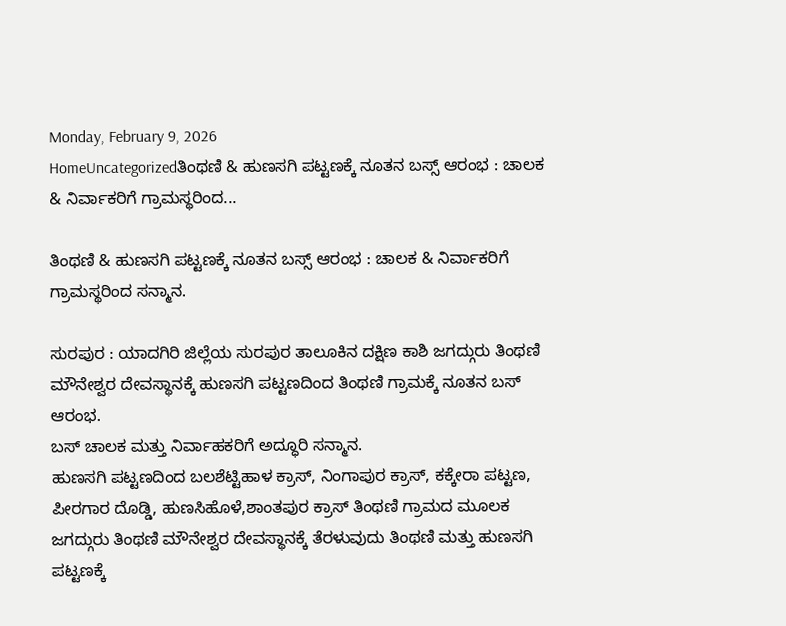Monday, February 9, 2026
HomeUncategorizedತಿಂಥಣಿ & ಹುಣಸಗಿ ಪಟ್ಟಣಕ್ಕೆ ನೂತನ ಬಸ್ಸ್ ಆರಂಭ : ಚಾಲಕ & ನಿರ್ವಾಕರಿಗೆ ಗ್ರಾಮಸ್ಥರಿಂದ...

ತಿಂಥಣಿ & ಹುಣಸಗಿ ಪಟ್ಟಣಕ್ಕೆ ನೂತನ ಬಸ್ಸ್ ಆರಂಭ : ಚಾಲಕ & ನಿರ್ವಾಕರಿಗೆ ಗ್ರಾಮಸ್ಥರಿಂದ ಸನ್ಮಾನ.

ಸುರಪುರ : ಯಾದಗಿರಿ ಜಿಲ್ಲೆಯ ಸುರಪುರ ತಾಲೂಕಿನ ದಕ್ಷಿಣ ಕಾಶಿ ಜಗದ್ಗುರು ತಿಂಥಣಿ ಮೌನೇಶ್ವರ ದೇವಸ್ಥಾನಕ್ಕೆ ಹುಣಸಗಿ ಪಟ್ಟಣದಿಂದ ತಿಂಥಣಿ ಗ್ರಾಮಕ್ಕೆ ನೂತನ ಬಸ್ ಆರಂಭ.
ಬಸ್ ಚಾಲಕ ಮತ್ತು ನಿರ್ವಾಹಕರಿಗೆ ಅದ್ಧೂರಿ ಸನ್ಮಾನ.
ಹುಣಸಗಿ ಪಟ್ಟಣದಿಂದ ಬಲಶೆಟ್ಟಿಹಾಳ ಕ್ರಾಸ್, ನಿಂಗಾಪುರ ಕ್ರಾಸ್, ಕಕ್ಕೇರಾ ಪಟ್ಟಣ, ಪೀರಗಾರ ದೊಡ್ಡಿ, ಹುಣಸಿಹೊಳೆ,ಶಾಂತಪುರ ಕ್ರಾಸ್ ತಿಂಥಣಿ ಗ್ರಾಮದ ಮೂಲಕ ಜಗದ್ಗುರು ತಿಂಥಣಿ ಮೌನೇಶ್ವರ ದೇವಸ್ಥಾನಕ್ಕೆ ತೆರಳುವುದು ತಿಂಥಣಿ ಮತ್ತು ಹುಣಸಗಿ ಪಟ್ಟಣಕ್ಕೆ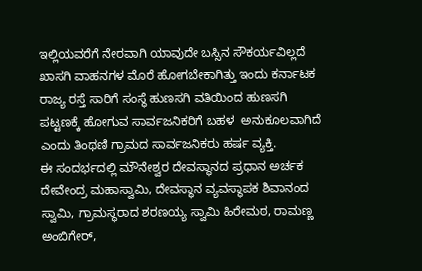ಇಲ್ಲಿಯವರೆಗೆ ನೇರವಾಗಿ ಯಾವುದೇ ಬಸ್ಸಿನ ಸೌಕರ್ಯವಿಲ್ಲದೆ ಖಾಸಗಿ ವಾಹನಗಳ ಮೊರೆ ಹೋಗಬೇಕಾಗಿತ್ತು ಇಂದು ಕರ್ನಾಟಕ ರಾಜ್ಯ ರಸ್ತೆ ಸಾರಿಗೆ ಸಂಸ್ಥೆ ಹುಣಸಗಿ ವತಿಯಿಂದ ಹುಣಸಗಿ ಪಟ್ಟಣಕ್ಕೆ ಹೋಗುವ ಸಾರ್ವಜನಿಕರಿಗೆ ಬಹಳ  ಅನುಕೂಲವಾಗಿದೆ ಎಂದು ತಿಂಥಣಿ ಗ್ರಾಮದ ಸಾರ್ವಜನಿಕರು ಹರ್ಷ ವ್ಯಕ್ತಿ.
ಈ ಸಂದರ್ಭದಲ್ಲಿ ಮೌನೇಶ್ವರ ದೇವಸ್ಥಾನದ ಪ್ರಧಾನ ಅರ್ಚಕ ದೇವೇಂದ್ರ ಮಹಾಸ್ವಾಮಿ, ದೇವಸ್ಥಾನ ವ್ಯವಸ್ಥಾಪಕ ಶಿವಾನಂದ ಸ್ವಾಮಿ, ಗ್ರಾಮಸ್ಥರಾದ ಶರಣಯ್ಯ ಸ್ವಾಮಿ ಹಿರೇಮಠ, ರಾಮಣ್ಣ ಅಂಬಿಗೇರ್,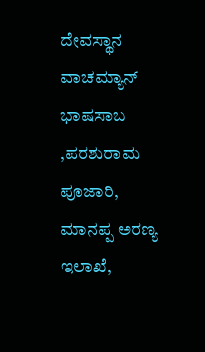ದೇವಸ್ಥಾನ ವಾಚಮ್ಯಾನ್ ಭಾಷಸಾಬ ,ಪರಶುರಾಮ ಪೂಜಾರಿ, ಮಾನಪ್ಪ ಅರಣ್ಯ ಇಲಾಖೆ,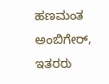ಹಣಮಂತ ಅಂಬಿಗೇರ್, ಇತರರು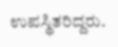ಉಪಸ್ಥಿತರಿದ್ದರು.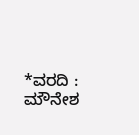*ವರದಿ : ಮೌನೇಶ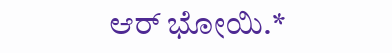ಆರ್ ಭೋಯಿ.*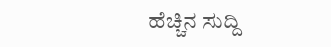ಹೆಚ್ಚಿನ ಸುದ್ದಿ